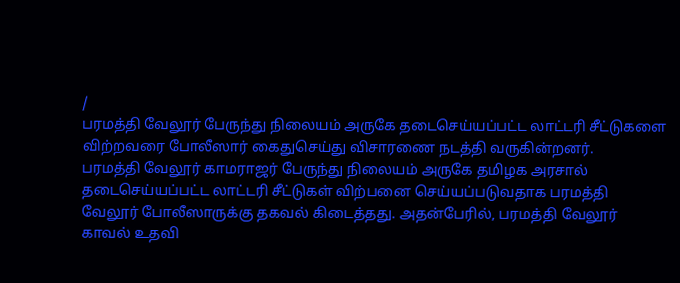/
பரமத்தி வேலூர் பேருந்து நிலையம் அருகே தடைசெய்யப்பட்ட லாட்டரி சீட்டுகளை விற்றவரை போலீஸார் கைதுசெய்து விசாரணை நடத்தி வருகின்றனர்.
பரமத்தி வேலூர் காமராஜர் பேருந்து நிலையம் அருகே தமிழக அரசால் தடைசெய்யப்பட்ட லாட்டரி சீட்டுகள் விற்பனை செய்யப்படுவதாக பரமத்தி வேலூர் போலீஸாருக்கு தகவல் கிடைத்தது. அதன்பேரில், பரமத்தி வேலூர் காவல் உதவி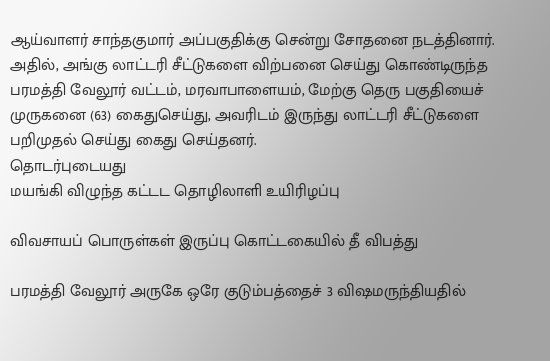ஆய்வாளர் சாந்தகுமார் அப்பகுதிக்கு சென்று சோதனை நடத்தினார்.
அதில், அங்கு லாட்டரி சீட்டுகளை விற்பனை செய்து கொண்டிருந்த பரமத்தி வேலூர் வட்டம், மரவாபாளையம், மேற்கு தெரு பகுதியைச் முருகனை (63) கைதுசெய்து, அவரிடம் இருந்து லாட்டரி சீட்டுகளை பறிமுதல் செய்து கைது செய்தனர்.
தொடர்புடையது
மயங்கி விழுந்த கட்டட தொழிலாளி உயிரிழப்பு

விவசாயப் பொருள்கள் இருப்பு கொட்டகையில் தீ விபத்து

பரமத்தி வேலூர் அருகே ஒரே குடும்பத்தைச் 3 விஷமருந்தியதில்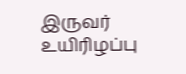இருவர் உயிரிழப்பு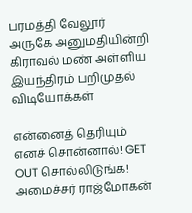பரமத்தி வேலூர் அருகே அனுமதியின்றி கிராவல் மண் அள்ளிய இயந்திரம் பறிமுதல்
விடியோக்கள்

என்னைத் தெரியும் எனச் சொன்னால்! GET OUT சொல்லிடுங்க! அமைச்சர் ராஜ்மோகன்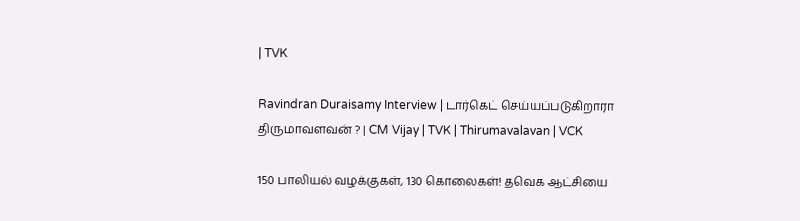| TVK

Ravindran Duraisamy Interview | டார்கெட் செய்யப்படுகிறாரா திருமாவளவன் ? | CM Vijay | TVK | Thirumavalavan | VCK

150 பாலியல் வழக்குகள், 130 கொலைகள்! தவெக ஆட்சியை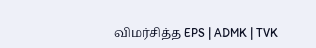விமர்சித்த EPS | ADMK | TVK